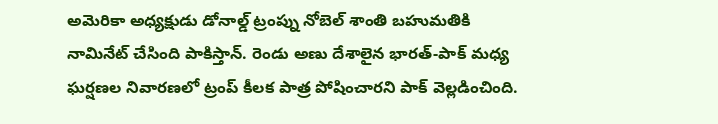అమెరికా అధ్యక్షుడు డోనాల్డ్ ట్రంప్ను నోబెల్ శాంతి బహుమతికి నామినేట్ చేసింది పాకిస్తాన్. రెండు అణు దేశాలైన భారత్-పాక్ మధ్య ఘర్షణల నివారణలో ట్రంప్ కీలక పాత్ర పోషించారని పాక్ వెల్లడించింది.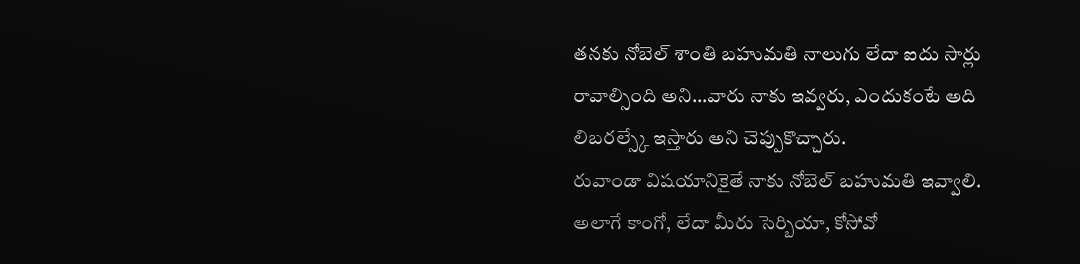తనకు నోబెల్ శాంతి బహుమతి నాలుగు లేదా ఐదు సార్లు రావాల్సింది అని…వారు నాకు ఇవ్వరు, ఎందుకంటే అది లిబరల్స్కే ఇస్తారు అని చెప్పుకొచ్చారు.
రువాండా విషయానికైతే నాకు నోబెల్ బహుమతి ఇవ్వాలి. అలాగే కాంగో, లేదా మీరు సెర్బియా, కోసోవో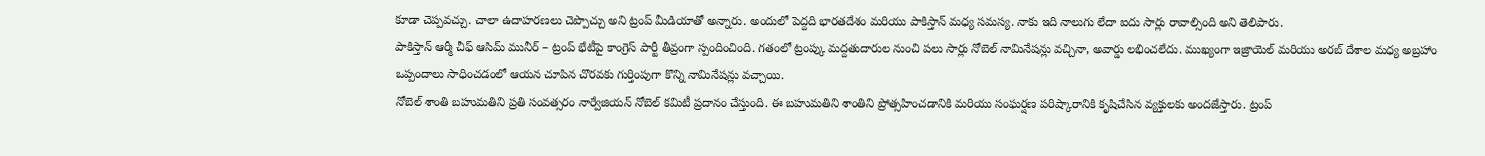కూడా చెప్పవచ్చు. చాలా ఉదాహరణలు చెప్పొచ్చు అని ట్రంప్ మీడియాతో అన్నారు. అందులో పెద్దది భారతదేశం మరియు పాకిస్తాన్ మధ్య సమస్య. నాకు ఇది నాలుగు లేదా ఐదు సార్లు రావాల్సింది అని తెలిపారు.
పాకిస్తాన్ ఆర్మీ చీఫ్ ఆసిమ్ మునీర్ – ట్రంప్ భేటీపై కాంగ్రెస్ పార్టీ తీవ్రంగా స్పందించింది. గతంలో ట్రంప్కు మద్దతుదారుల నుంచి పలు సార్లు నోబెల్ నామినేషన్లు వచ్చినా, అవార్డు లభించలేదు. ముఖ్యంగా ఇజ్రాయెల్ మరియు అరబ్ దేశాల మధ్య అబ్రహాం ఒప్పందాలు సాధించడంలో ఆయన చూపిన చొరవకు గుర్తింపుగా కొన్ని నామినేషన్లు వచ్చాయి.
నోబెల్ శాంతి బహుమతిని ప్రతి సంవత్సరం నార్వేజియన్ నోబెల్ కమిటీ ప్రదానం చేస్తుంది. ఈ బహుమతిని శాంతిని ప్రోత్సహించడానికి మరియు సంఘర్షణ పరిష్కారానికి కృషిచేసిన వ్యక్తులకు అందజేస్తారు. ట్రంప్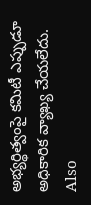అభ్యర్థిత్వంపై కమిటీ ఎప్పుడూ అధికారిక వ్యాఖ్య చేయలేదు.
Also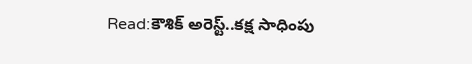Read:కౌశిక్ అరెస్ట్..కక్ష సాధింపు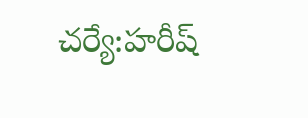చర్యే:హరీష్